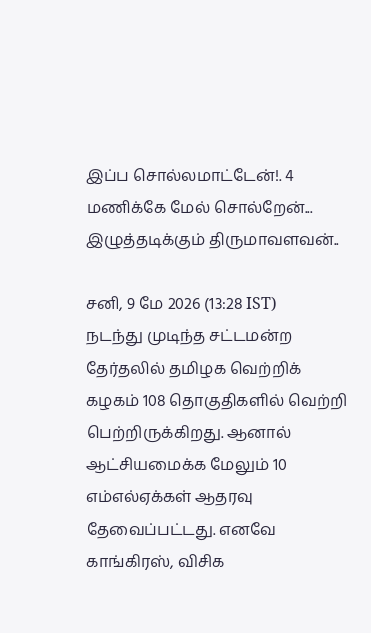இப்ப சொல்லமாட்டேன்!. 4 மணிக்கே மேல் சொல்றேன்... இழுத்தடிக்கும் திருமாவளவன்..

சனி, 9 மே 2026 (13:28 IST)
நடந்து முடிந்த சட்டமன்ற தேர்தலில் தமிழக வெற்றிக் கழகம் 108 தொகுதிகளில் வெற்றி பெற்றிருக்கிறது. ஆனால் ஆட்சியமைக்க மேலும் 10 எம்எல்ஏக்கள் ஆதரவு தேவைப்பட்டது. எனவே காங்கிரஸ், விசிக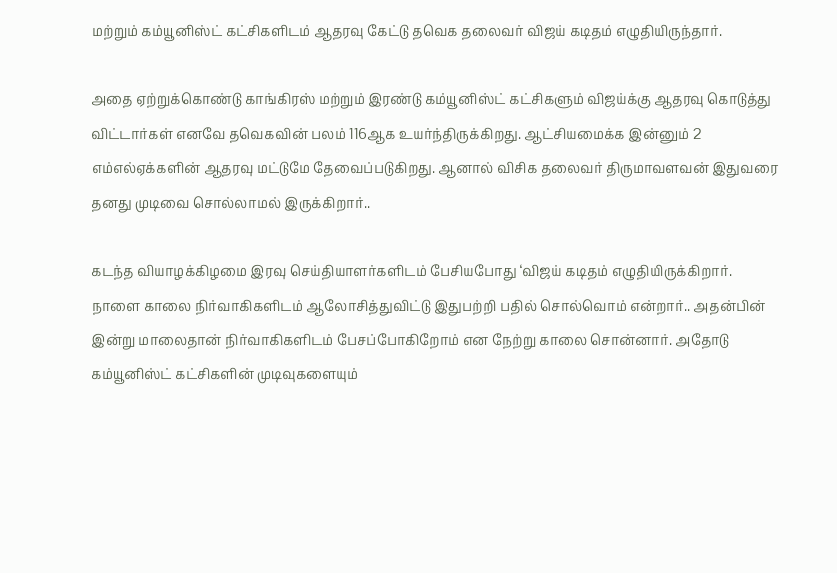மற்றும் கம்யூனிஸ்ட் கட்சிகளிடம் ஆதரவு கேட்டு தவெக தலைவர் விஜய் கடிதம் எழுதியிருந்தார்.

அதை ஏற்றுக்கொண்டு காங்கிரஸ் மற்றும் இரண்டு கம்யூனிஸ்ட் கட்சிகளும் விஜய்க்கு ஆதரவு கொடுத்து விட்டார்கள் எனவே தவெகவின் பலம் 116ஆக உயர்ந்திருக்கிறது. ஆட்சியமைக்க இன்னும் 2 எம்எல்ஏக்களின் ஆதரவு மட்டுமே தேவைப்படுகிறது. ஆனால் விசிக தலைவர் திருமாவளவன் இதுவரை தனது முடிவை சொல்லாமல் இருக்கிறார்..

கடந்த வியாழக்கிழமை இரவு செய்தியாளர்களிடம் பேசியபோது ‘விஜய் கடிதம் எழுதியிருக்கிறார். நாளை காலை நிர்வாகிகளிடம் ஆலோசித்துவிட்டு இதுபற்றி பதில் சொல்வொம் என்றார்.. அதன்பின் இன்று மாலைதான் நிர்வாகிகளிடம் பேசப்போகிறோம் என நேற்று காலை சொன்னார். அதோடு கம்யூனிஸ்ட் கட்சிகளின் முடிவுகளையும்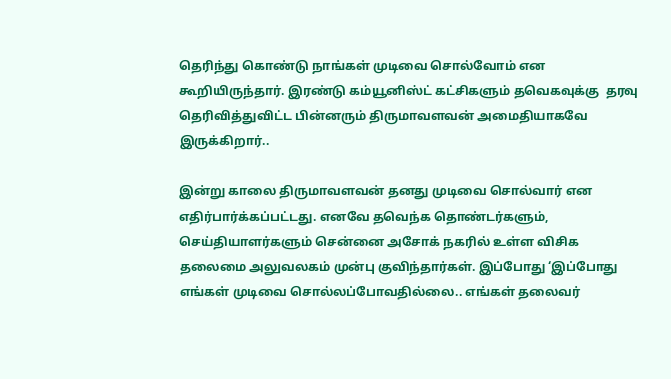தெரிந்து கொண்டு நாங்கள் முடிவை சொல்வோம் என கூறியிருந்தார். இரண்டு கம்யூனிஸ்ட் கட்சிகளும் தவெகவுக்கு  தரவு தெரிவித்துவிட்ட பின்னரும் திருமாவளவன் அமைதியாகவே இருக்கிறார்..

இன்று காலை திருமாவளவன் தனது முடிவை சொல்வார் என எதிர்பார்க்கப்பட்டது. எனவே தவெந்க தொண்டர்களும், செய்தியாளர்களும் சென்னை அசோக் நகரில் உள்ள விசிக தலைமை அலுவலகம் முன்பு குவிந்தார்கள். இப்போது ‘இப்போது எங்கள் முடிவை சொல்லப்போவதில்லை.. எங்கள் தலைவர்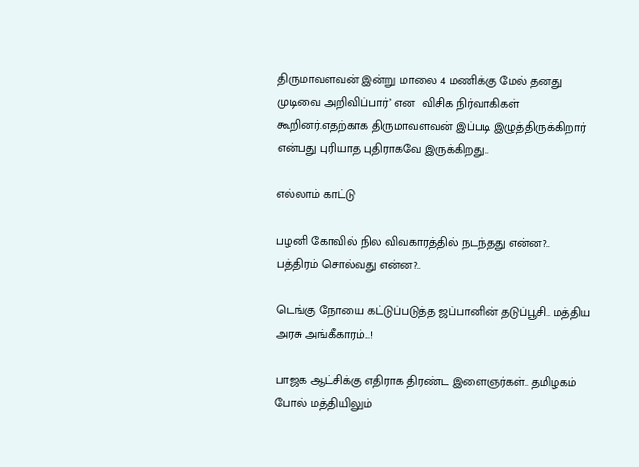திருமாவளவன் இன்று மாலை 4 மணிக்கு மேல் தனது முடிவை அறிவிப்பார்’ என  விசிக நிர்வாகிகள் கூறினர்.எதற்காக திருமாவளவன் இப்படி இழுத்திருக்கிறார் என்பது புரியாத புதிராகவே இருக்கிறது..

எல்லாம் காட்டு

பழனி கோவில் நில விவகாரத்தில் நடந்தது என்ன?.. பத்திரம் சொல்வது என்ன?..

டெங்கு நோயை கட்டுப்படுத்த ஜப்பானின் தடுப்பூசி.. மத்திய அரசு அங்கீகாரம்...!

பாஜக ஆட்சிக்கு எதிராக திரண்ட இளைஞர்கள்.. தமிழகம் போல் மத்தியிலும்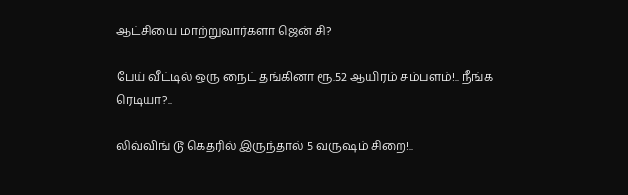ஆட்சியை மாற்றுவார்களா ஜென் சி?

பேய் வீட்டில் ஒரு நைட் தங்கினா ரூ.52 ஆயிரம் சம்பளம்!.. நீங்க ரெடியா?..

லிவ்விங் டூ கெதரில் இருந்தால் 5 வருஷம் சிறை!..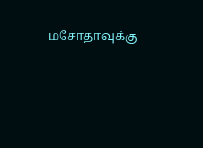மசோதாவுக்கு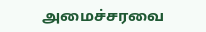அமைச்சரவை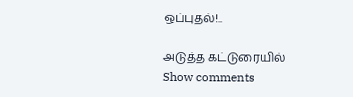ஒப்புதல்!..

அடுத்த கட்டுரையில்
Show comments